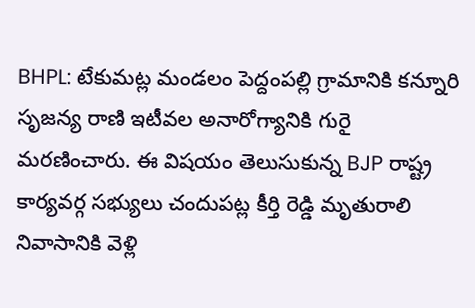BHPL: టేకుమట్ల మండలం పెద్దంపల్లి గ్రామానికి కన్నూరి సృజన్య రాణి ఇటీవల అనారోగ్యానికి గురై మరణించారు. ఈ విషయం తెలుసుకున్న BJP రాష్ట్ర కార్యవర్గ సభ్యులు చందుపట్ల కీర్తి రెడ్డి మృతురాలి నివాసానికి వెళ్లి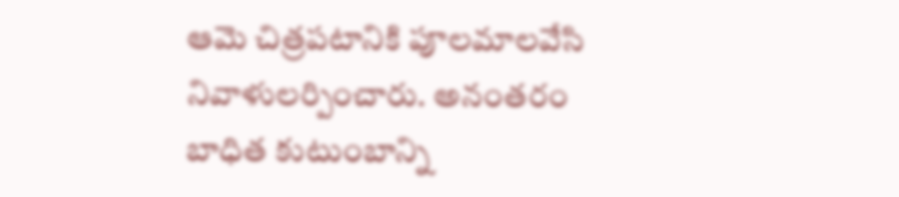ఆమె చిత్రపటానికి పూలమాలవేసి నివాళులర్పించారు. అనంతరం బాధిత కుటుంబాన్ని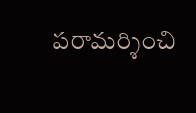పరామర్శించి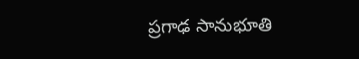ప్రగాఢ సానుభూతి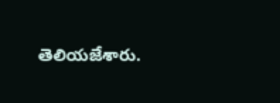తెలియజేశారు.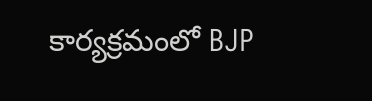కార్యక్రమంలో BJP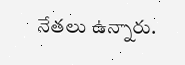నేతలు ఉన్నారు.